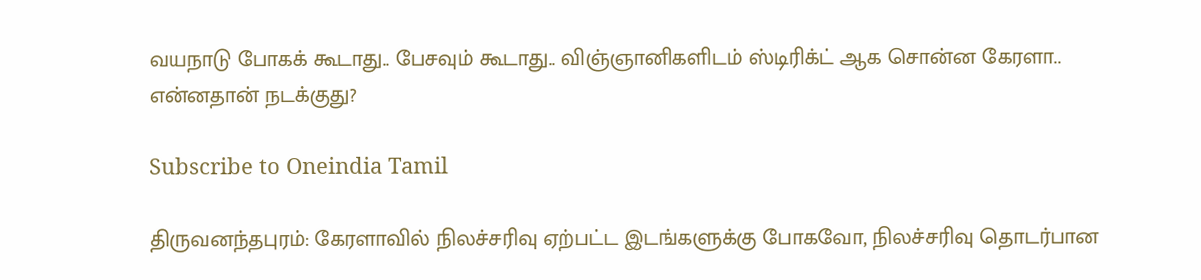வயநாடு போகக் கூடாது.. பேசவும் கூடாது.. விஞ்ஞானிகளிடம் ஸ்டிரிக்ட் ஆக சொன்ன கேரளா.. என்னதான் நடக்குது?

Subscribe to Oneindia Tamil

திருவனந்தபுரம்: கேரளாவில் நிலச்சரிவு ஏற்பட்ட இடங்களுக்கு போகவோ, நிலச்சரிவு தொடர்பான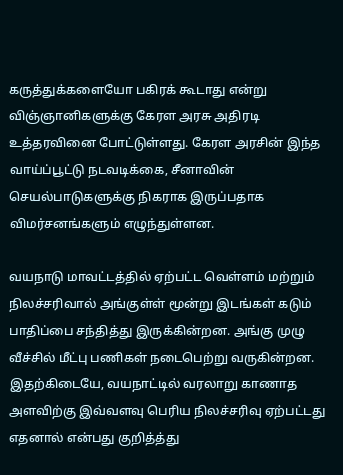கருத்துக்களையோ பகிரக் கூடாது என்று விஞ்ஞானிகளுக்கு கேரள அரசு அதிரடி உத்தரவினை போட்டுள்ளது. கேரள அரசின் இந்த வாய்ப்பூட்டு நடவடிக்கை, சீனாவின் செயல்பாடுகளுக்கு நிகராக இருப்பதாக விமர்சனங்களும் எழுந்துள்ளன.

வயநாடு மாவட்டத்தில் ஏற்பட்ட வெள்ளம் மற்றும் நிலச்சரிவால் அங்குள்ள் மூன்று இடங்கள் கடும் பாதிப்பை சந்தித்து இருக்கின்றன. அங்கு முழு வீச்சில் மீட்பு பணிகள் நடைபெற்று வருகின்றன. இதற்கிடையே, வயநாட்டில் வரலாறு காணாத அளவிற்கு இவ்வளவு பெரிய நிலச்சரிவு ஏற்பட்டது எதனால் என்பது குறித்த்து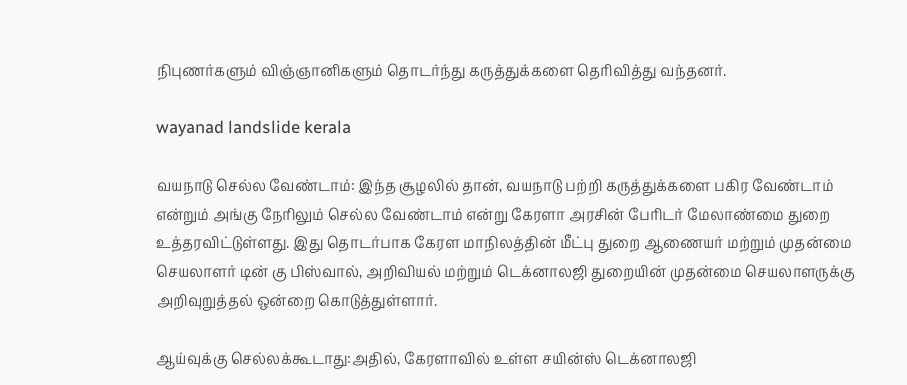நிபுணர்களும் விஞ்ஞானிகளும் தொடர்ந்து கருத்துக்களை தெரிவித்து வந்தனர்.

wayanad landslide kerala

வயநாடு செல்ல வேண்டாம்: இந்த சூழலில் தான், வயநாடு பற்றி கருத்துக்களை பகிர வேண்டாம் என்றும் அங்கு நேரிலும் செல்ல வேண்டாம் என்று கேரளா அரசின் பேரிடர் மேலாண்மை துறை உத்தரவிட்டுள்ளது. இது தொடர்பாக கேரள மாநிலத்தின் மீட்பு துறை ஆணையர் மற்றும் முதன்மை செயலாளர் டின் கு பிஸ்வால், அறிவியல் மற்றும் டெக்னாலஜி துறையின் முதன்மை செயலாளருக்கு அறிவுறுத்தல் ஒன்றை கொடுத்துள்ளார்.

ஆய்வுக்கு செல்லக்கூடாது:அதில், கேரளாவில் உள்ள சயின்ஸ் டெக்னாலஜி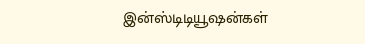இன்ஸ்டிடியூஷன்கள்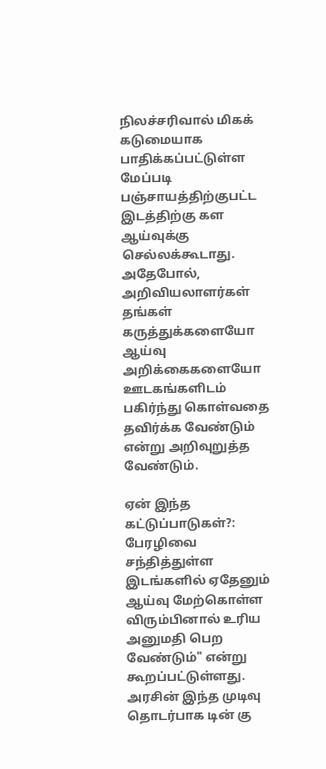நிலச்சரிவால் மிகக் கடுமையாக பாதிக்கப்பட்டுள்ள மேப்படி பஞ்சாயத்திற்குபட்ட இடத்திற்கு கள ஆய்வுக்கு செல்லக்கூடாது. அதேபோல், அறிவியலாளர்கள் தங்கள் கருத்துக்களையோ ஆய்வு அறிக்கைகளையோ ஊடகங்களிடம் பகிர்ந்து கொள்வதை தவிர்க்க வேண்டும் என்று அறிவுறுத்த வேண்டும்.

ஏன் இந்த கட்டுப்பாடுகள்?: பேரழிவை சந்தித்துள்ள இடங்களில் ஏதேனும் ஆய்வு மேற்கொள்ள விரும்பினால் உரிய அனுமதி பெற வேண்டும்" என்று கூறப்பட்டுள்ளது. அரசின் இந்த முடிவு தொடர்பாக டின் கு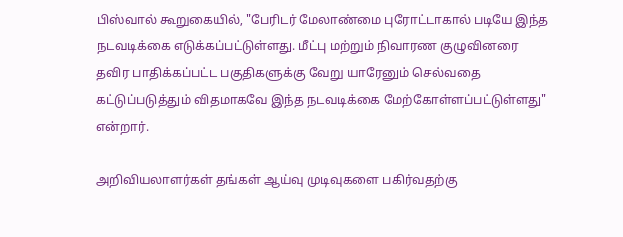பிஸ்வால் கூறுகையில், "பேரிடர் மேலாண்மை புரோட்டாகால் படியே இந்த நடவடிக்கை எடுக்கப்பட்டுள்ளது. மீட்பு மற்றும் நிவாரண குழுவினரை தவிர பாதிக்கப்பட்ட பகுதிகளுக்கு வேறு யாரேனும் செல்வதை கட்டுப்படுத்தும் விதமாகவே இந்த நடவடிக்கை மேற்கோள்ளப்பட்டுள்ளது" என்றார்.

அறிவியலாளர்கள் தங்கள் ஆய்வு முடிவுகளை பகிர்வதற்கு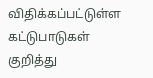விதிக்கப்பட்டுள்ள கட்டுபாடுகள் குறித்து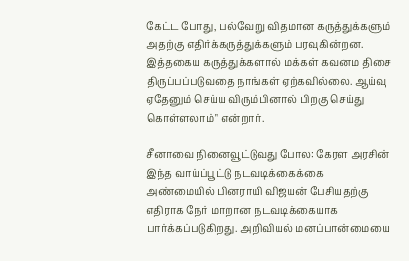கேட்ட போது, பல்வேறு விதமான கருத்துக்களும் அதற்கு எதிர்க்கருத்துக்களும் பரவுகின்றன. இத்தகைய கருத்துக்களால் மக்கள் கவனம திசை திருப்பப்படுவதை நாங்கள் ஏற்கவில்லை. ஆய்வு ஏதேனும் செய்ய விரும்பினால் பிறகு செய்து கொள்ளலாம்" என்றார்.

சீனாவை நினைவூட்டுவது போல: கேரள அரசின் இந்த வாய்ப்பூட்டு நடவடிக்கைக்கை அண்மையில் பினராயி விஜயன் பேசியதற்கு எதிராக நேர் மாறான நடவடிக்கையாக பார்க்கப்படுகிறது. அறிவியல் மனப்பான்மையை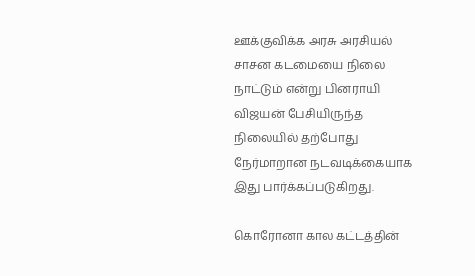ஊக்குவிக்க அரசு அரசியல் சாசன கடமையை நிலை நாட்டும் என்று பினராயி விஜயன் பேசியிருந்த நிலையில் தற்போது நேர்மாறான நடவடிக்கையாக இது பார்க்கப்படுகிறது.

கொரோனா கால கட்டத்தின்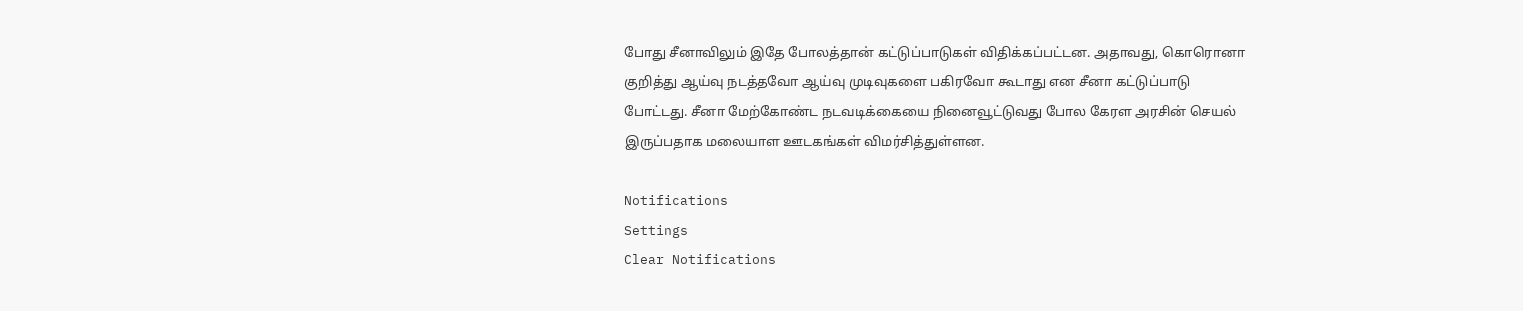போது சீனாவிலும் இதே போலத்தான் கட்டுப்பாடுகள் விதிக்கப்பட்டன. அதாவது, கொரொனா குறித்து ஆய்வு நடத்தவோ ஆய்வு முடிவுகளை பகிரவோ கூடாது என சீனா கட்டுப்பாடு போட்டது. சீனா மேற்கோண்ட நடவடிக்கையை நினைவூட்டுவது போல கேரள அரசின் செயல் இருப்பதாக மலையாள ஊடகங்கள் விமர்சித்துள்ளன.

Notifications
Settings
Clear Notifications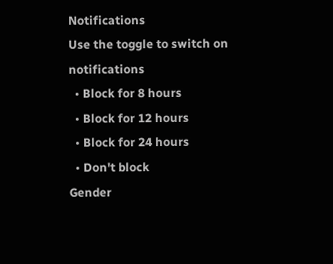Notifications
Use the toggle to switch on notifications
  • Block for 8 hours
  • Block for 12 hours
  • Block for 24 hours
  • Don't block
Gender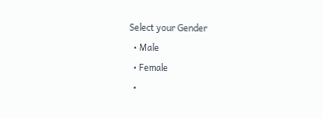Select your Gender
  • Male
  • Female
  •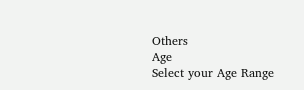Others
Age
Select your Age Range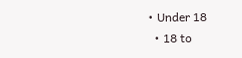• Under 18
  • 18 to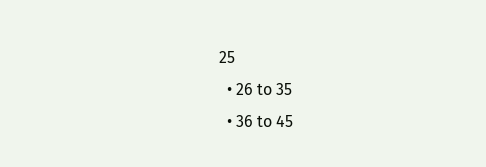25
  • 26 to 35
  • 36 to 45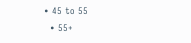• 45 to 55
  • 55+